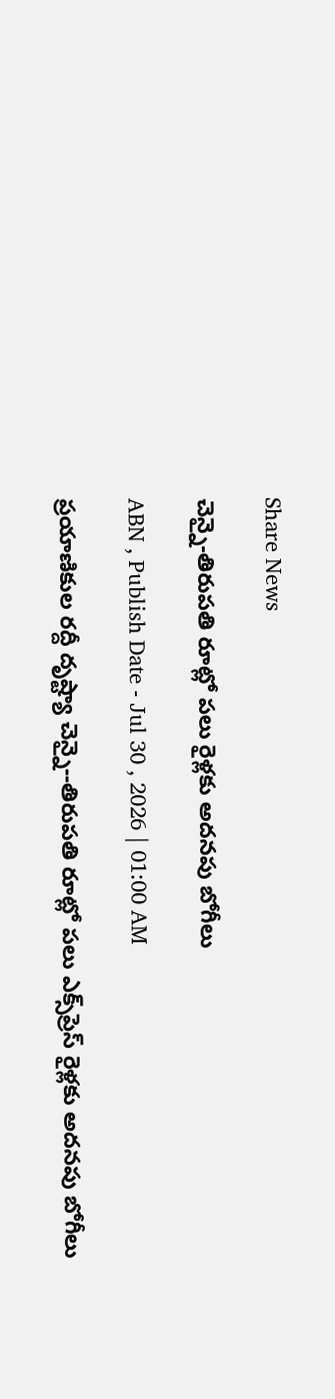Share News

చెన్నై-తిరుపతి రూట్లో పలు రైళ్లకు అదనపు బోగీలు

ABN , Publish Date - Jul 30 , 2026 | 01:00 AM

ప్రయాణికుల రద్దీ దృష్ట్యా చెన్నై--తిరుపతి రూట్లో పలు ఎక్స్‌ప్రెస్‌ రైళ్లకు అదనపు బోగీలు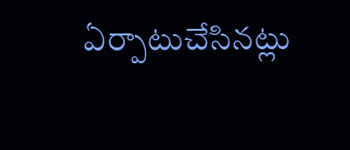ఏర్పాటుచేసినట్లు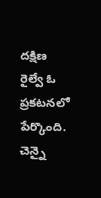దక్షిణ రైల్వే ఓ ప్రకటనలో పేర్కొంది. చెన్నై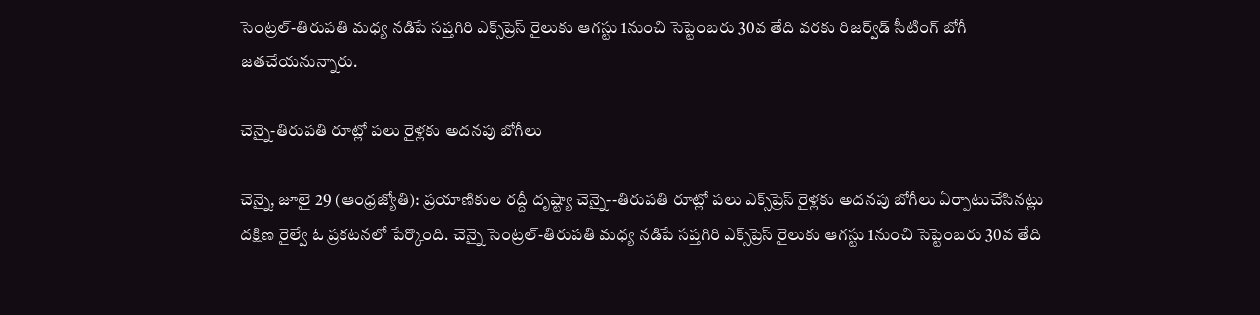సెంట్రల్‌-తిరుపతి మధ్య నడిపే సప్తగిరి ఎక్స్‌ప్రెస్‌ రైలుకు ఆగస్టు 1నుంచి సెప్టెంబరు 30వ తేది వరకు రిజర్వ్‌డ్‌ సీటింగ్‌ బోగీ జతచేయనున్నారు.

చెన్నై-తిరుపతి రూట్లో పలు రైళ్లకు అదనపు బోగీలు

చెన్నై, జూలై 29 (ఆంధ్రజ్యోతి): ప్రయాణికుల రద్దీ దృష్ట్యా చెన్నై--తిరుపతి రూట్లో పలు ఎక్స్‌ప్రెస్‌ రైళ్లకు అదనపు బోగీలు ఏర్పాటుచేసినట్లు దక్షిణ రైల్వే ఓ ప్రకటనలో పేర్కొంది. చెన్నై సెంట్రల్‌-తిరుపతి మధ్య నడిపే సప్తగిరి ఎక్స్‌ప్రెస్‌ రైలుకు ఆగస్టు 1నుంచి సెప్టెంబరు 30వ తేది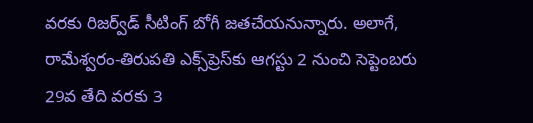వరకు రిజర్వ్‌డ్‌ సీటింగ్‌ బోగీ జతచేయనున్నారు. అలాగే, రామేశ్వరం-తిరుపతి ఎక్స్‌ప్రెస్‌కు ఆగస్టు 2 నుంచి సెప్టెంబరు 29వ తేది వరకు 3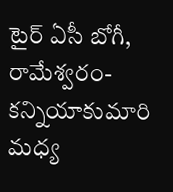టైర్‌ ఏసీ బోగీ, రామేశ్వరం-కన్నియాకుమారి మధ్య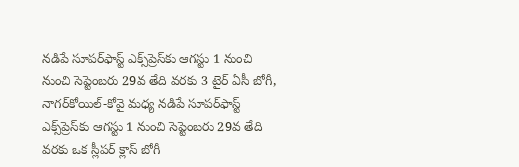నడిపే సూపర్‌ఫాస్ట్‌ ఎక్స్‌ప్రెస్‌కు ఆగస్టు 1 నుంచి నుంచి సెప్టెంబరు 29వ తేది వరకు 3 టైర్‌ ఏసీ బోగీ, నాగర్‌కోయిల్‌-కోవై మధ్య నడిపే సూపర్‌ఫాస్ట్‌ ఎక్స్‌ప్రెస్‌కు ఆగస్టు 1 నుంచి సెప్టెంబరు 29వ తేది వరకు ఒక స్లీపర్‌ క్లాస్‌ బోగీ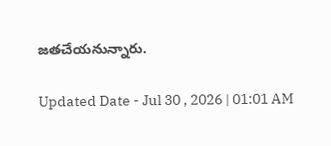జతచేయనున్నారు.

Updated Date - Jul 30 , 2026 | 01:01 AM